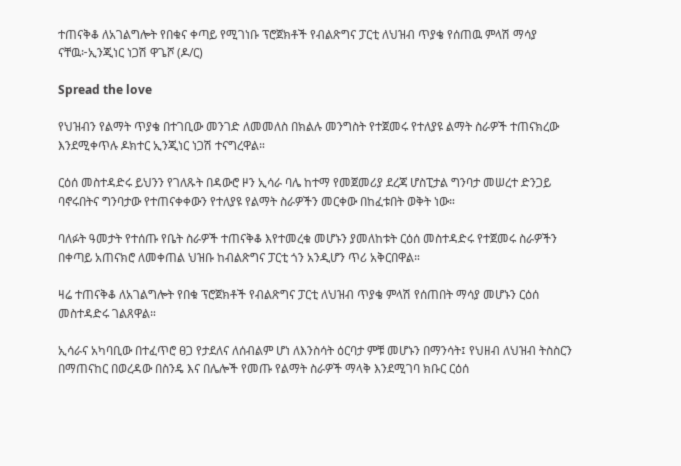ተጠናቅቆ ለአገልግሎት የበቁና ቀጣይ የሚገነቡ ፕሮጀክቶች የብልጽግና ፓርቲ ለህዝብ ጥያቄ የሰጠዉ ምላሽ ማሳያ ናቸዉ፦ኢንጂነር ነጋሽ ዋጌሾ (ዶ/ር)

Spread the love

የህዝብን የልማት ጥያቄ በተገቢው መንገድ ለመመለስ በክልሉ መንግስት የተጀመሩ የተለያዩ ልማት ስራዎች ተጠናክረው እንደሚቀጥሉ ዶክተር ኢንጂነር ነጋሽ ተናግረዋል።

ርዕሰ መስተዳድሩ ይህንን የገለጹት በዳውሮ ዞን ኢሳራ ባሌ ከተማ የመጀመሪያ ደረጃ ሆስፒታል ግንባታ መሠረተ ድንጋይ ባኖሩበትና ግንባታው የተጠናቀቀውን የተለያዩ የልማት ስራዎችን መርቀው በከፈቱበት ወቅት ነው።

ባለፉት ዓመታት የተሰጡ የቤት ስራዎች ተጠናቅቆ እየተመረቁ መሆኑን ያመለከቱት ርዕሰ መስተዳድሩ የተጀመሩ ስራዎችን በቀጣይ አጠናክሮ ለመቀጠል ህዝቡ ከብልጽግና ፓርቲ ጎን አንዲሆን ጥሪ አቅርበዋል።

ዛሬ ተጠናቅቆ ለአገልግሎት የበቁ ፕሮጀክቶች የብልጽግና ፓርቲ ለህዝብ ጥያቄ ምላሽ የሰጠበት ማሳያ መሆኑን ርዕሰ መስተዳድሩ ገልጸዋል።

ኢሳራና አካባቢው በተፈጥሮ ፀጋ የታደለና ለሰብልም ሆነ ለእንስሳት ዕርባታ ምቹ መሆኑን በማንሳት፤ የህዘብ ለህዝብ ትስስርን በማጠናከር በወረዳው በስንዴ እና በሌሎች የመጡ የልማት ስራዎች ማላቅ እንደሚገባ ክቡር ርዕሰ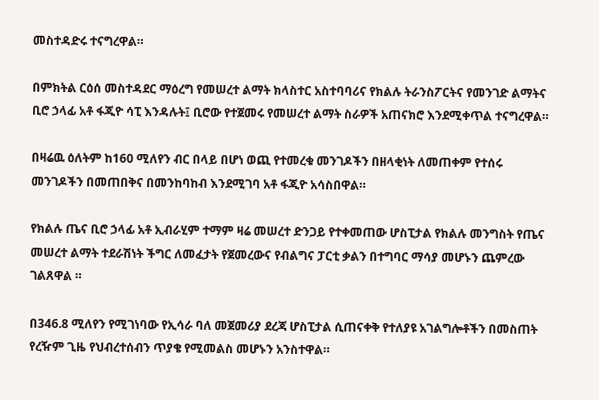መስተዳድሩ ተናግረዋል።

በምክትል ርዕሰ መስተዳደር ማዕረግ የመሠረተ ልማት ክላስተር አስተባባሪና የክልሉ ትራንስፖርትና የመንገድ ልማትና ቢሮ ኃላፊ አቶ ፋጂዮ ሳፒ እንዳሉት፤ ቢሮው የተጀመሩ የመሠረተ ልማት ስራዎች አጠናክሮ እንደሚቀጥል ተናግረዋል።

በዛሬዉ ዕለትም ከ160 ሚለየን ብር በላይ በሆነ ወጪ የተመረቁ መንገዶችን በዘላቂነት ለመጠቀም የተሰሩ መንገዶችን በመጠበቅና በመንከባከብ እንደሚገባ አቶ ፋጂዮ አሳስበዋል።

የክልሉ ጤና ቢሮ ኃላፊ አቶ ኢብራሂም ተማም ዛሬ መሠረተ ድንጋይ የተቀመጠው ሆስፒታል የክልሉ መንግስት የጤና መሠረተ ልማት ተደራሽነት ችግር ለመፈታት የጀመረውና የብልግና ፓርቲ ቃልን በተግባር ማሳያ መሆኑን ጨምረው ገልጸዋል ።

በ346.8 ሚለየን የሚገነባው የኢሳራ ባለ መጀመሪያ ደረጃ ሆስፒታል ሲጠናቀቅ የተለያዩ አገልግሎቶችን በመስጠት የረዥም ጊዜ የህብረተሰብን ጥያቄ የሚመልስ መሆኑን አንስተዋል።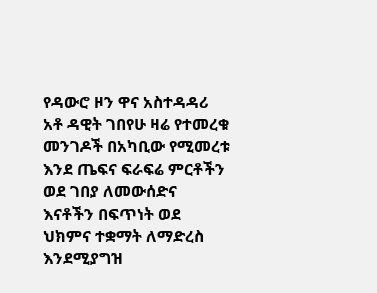የዳውሮ ዞን ዋና አስተዳዳሪ አቶ ዳዊት ገበየሁ ዛሬ የተመረቁ መንገዶች በአካቢው የሚመረቱ እንደ ጤፍና ፍራፍሬ ምርቶችን ወደ ገበያ ለመውሰድና እናቶችን በፍጥነት ወደ ህክምና ተቋማት ለማድረስ እንደሚያግዝ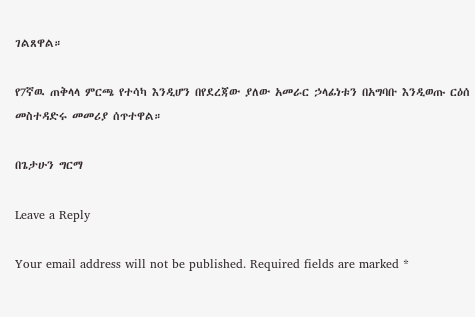ገልጸዋል።

የ7ኛዉ ጠቅላላ ምርጫ የተሳካ እንዲሆን በየደረጃው ያለው አመራር ኃላፊነቱን በአግባቡ እንዲወጡ ርዕሰ መስተዳድሩ መመሪያ ሰጥተዋል።

በጌታሁን ግርማ

Leave a Reply

Your email address will not be published. Required fields are marked *